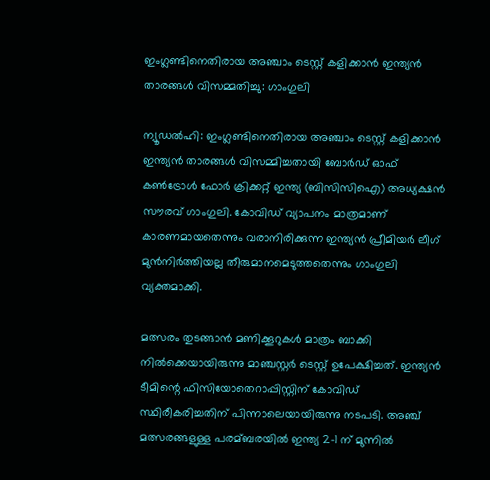ഇംഗ്ലണ്ടിനെതിരായ അഞ്ചാം ടെസ്റ്റ് കളിക്കാന്‍ ഇന്ത്യന്‍ താരങ്ങള്‍ വിസമ്മതിച്ചു: ഗാംഗുലി

ന്യൂഡല്‍ഹി: ഇംഗ്ലണ്ടിനെതിരായ അഞ്ചാം ടെസ്റ്റ് കളിക്കാന്‍ ഇന്ത്യന്‍ താരങ്ങള്‍ വിസമ്മിച്ചതായി ബോര്‍ഡ് ഓഫ് കണ്‍ട്രോള്‍ ഫോര്‍ ക്രിക്കറ്റ് ഇന്ത്യ (ബിസിസിഐ) അധ്യക്ഷന്‍ സൗരവ് ഗാംഗുലി. കോവിഡ് വ്യാപനം മാത്രമാണ് കാരണമായതെന്നും വരാനിരിക്കുന്ന ഇന്ത്യന്‍ പ്രീമിയര്‍ ലീഗ് മുന്‍നിര്‍ത്തിയല്ല തീരുമാനമെടുത്തതെന്നും ഗാംഗുലി വ്യക്തമാക്കി.

മത്സരം തുടങ്ങാന്‍ മണിക്കൂറുകള്‍ മാത്രം ബാക്കി നില്‍ക്കെയായിരുന്നു മാഞ്ചസ്റ്റര്‍ ടെസ്റ്റ് ഉപേക്ഷിച്ചത്. ഇന്ത്യന്‍ ടീമിന്റെ ഫിസിയോതെറാപ്പിസ്റ്റിന് കോവിഡ് സ്ഥിരീകരിച്ചതിന് പിന്നാലെയായിരുന്നു നടപടി. അഞ്ച് മത്സരങ്ങളുള്ള പരമ്ബരയില്‍ ഇന്ത്യ 2-1 ന് മുന്നില്‍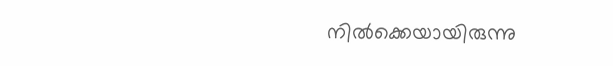നില്‍ക്കെയായിരുന്നു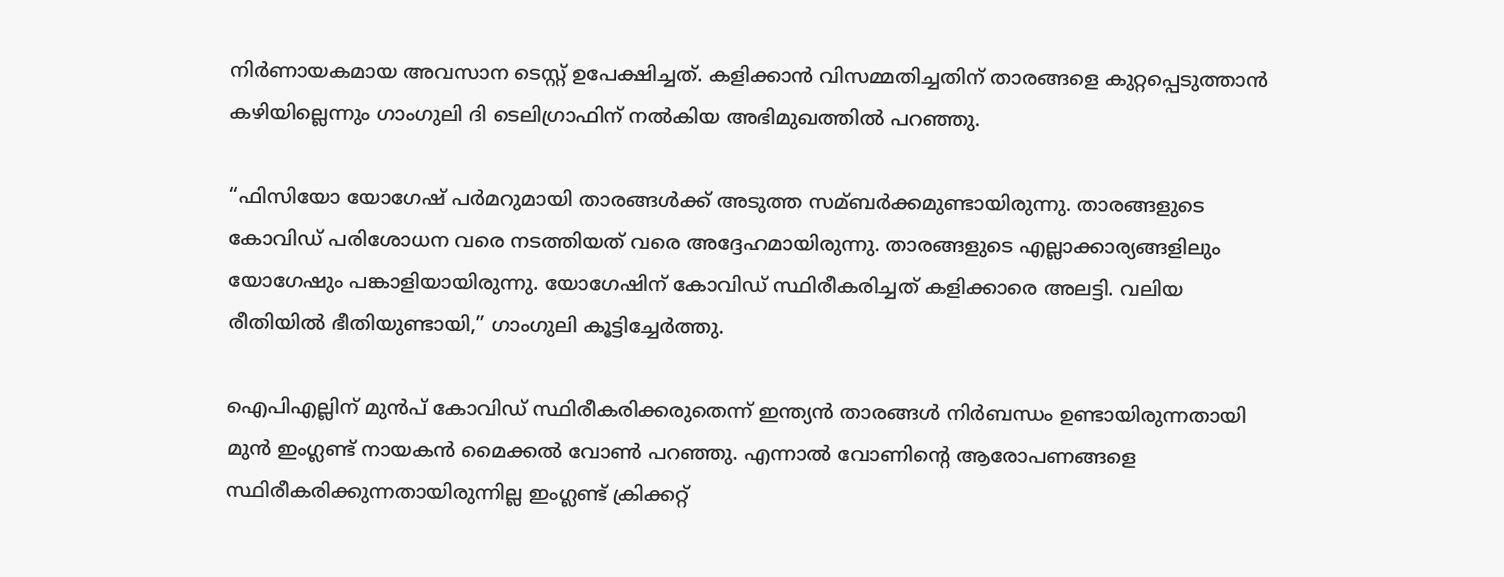നിര്‍ണായകമായ അവസാന ടെസ്റ്റ് ഉപേക്ഷിച്ചത്. കളിക്കാന്‍ വിസമ്മതിച്ചതിന് താരങ്ങളെ കുറ്റപ്പെടുത്താന്‍ കഴിയില്ലെന്നും ഗാംഗുലി ദി ടെലിഗ്രാഫിന് നല്‍കിയ അഭിമുഖത്തില്‍ പറഞ്ഞു.

“ഫിസിയോ യോഗേഷ് പര്‍മറുമായി താരങ്ങള്‍ക്ക് അടുത്ത സമ്ബര്‍ക്കമുണ്ടായിരുന്നു. താരങ്ങളുടെ കോവിഡ് പരിശോധന വരെ നടത്തിയത് വരെ അദ്ദേഹമായിരുന്നു. താരങ്ങളുടെ എല്ലാക്കാര്യങ്ങളിലും യോഗേഷും പങ്കാളിയായിരുന്നു. യോഗേഷിന് കോവിഡ് സ്ഥിരീകരിച്ചത് കളിക്കാരെ അലട്ടി. വലിയ രീതിയില്‍ ഭീതിയുണ്ടായി,” ഗാംഗുലി കൂട്ടിച്ചേര്‍ത്തു.

ഐപിഎല്ലിന് മുന്‍പ് കോവിഡ് സ്ഥിരീകരിക്കരുതെന്ന് ഇന്ത്യന്‍ താരങ്ങള്‍ നിര്‍ബന്ധം ഉണ്ടായിരുന്നതായി മുന്‍ ഇംഗ്ലണ്ട് നായകന്‍ മൈക്കല്‍ വോണ്‍ പറഞ്ഞു. എന്നാല്‍ വോണിന്റെ ആരോപണങ്ങളെ സ്ഥിരീകരിക്കുന്നതായിരുന്നില്ല ഇംഗ്ലണ്ട് ക്രിക്കറ്റ്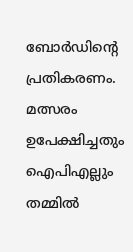ബോര്‍ഡിന്റെ പ്രതികരണം. മത്സരം ഉപേക്ഷിച്ചതും ഐപിഎല്ലും തമ്മില്‍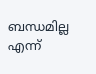ബന്ധമില്ല എന്ന്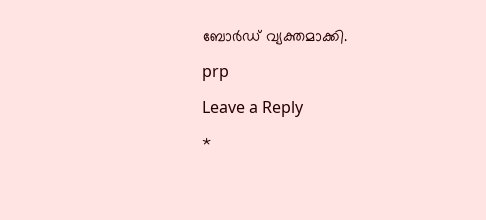ബോര്‍ഡ് വ്യക്തമാക്കി.

prp

Leave a Reply

*